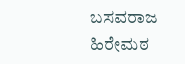ಬಸವರಾಜ ಹಿರೇಮಠ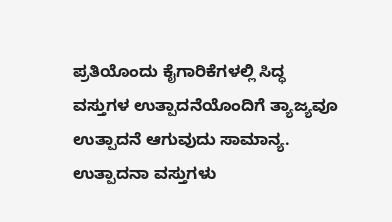ಪ್ರತಿಯೊಂದು ಕೈಗಾರಿಕೆಗಳಲ್ಲಿ ಸಿದ್ಧ ವಸ್ತುಗಳ ಉತ್ಪಾದನೆಯೊಂದಿಗೆ ತ್ಯಾಜ್ಯವೂ ಉತ್ಪಾದನೆ ಆಗುವುದು ಸಾಮಾನ್ಯ. ಉತ್ಪಾದನಾ ವಸ್ತುಗಳು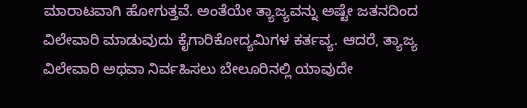ಮಾರಾಟವಾಗಿ ಹೋಗುತ್ತವೆ. ಅಂತೆಯೇ ತ್ಯಾಜ್ಯವನ್ನು ಅಷ್ಟೇ ಜತನದಿಂದ ವಿಲೇವಾರಿ ಮಾಡುವುದು ಕೈಗಾರಿಕೋದ್ಯಮಿಗಳ ಕರ್ತವ್ಯ. ಆದರೆ, ತ್ಯಾಜ್ಯ ವಿಲೇವಾರಿ ಅಥವಾ ನಿರ್ವಹಿಸಲು ಬೇಲೂರಿನಲ್ಲಿ ಯಾವುದೇ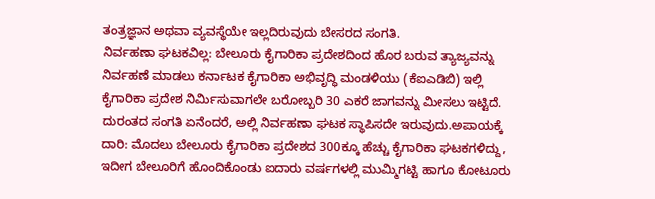ತಂತ್ರಜ್ಞಾನ ಅಥವಾ ವ್ಯವಸ್ಥೆಯೇ ಇಲ್ಲದಿರುವುದು ಬೇಸರದ ಸಂಗತಿ.
ನಿರ್ವಹಣಾ ಘಟಕವಿಲ್ಲ: ಬೇಲೂರು ಕೈಗಾರಿಕಾ ಪ್ರದೇಶದಿಂದ ಹೊರ ಬರುವ ತ್ಯಾಜ್ಯವನ್ನು ನಿರ್ವಹಣೆ ಮಾಡಲು ಕರ್ನಾಟಕ ಕೈಗಾರಿಕಾ ಅಭಿವೃದ್ಧಿ ಮಂಡಳಿಯು (ಕೆಐಎಡಿಬಿ) ಇಲ್ಲಿ ಕೈಗಾರಿಕಾ ಪ್ರದೇಶ ನಿರ್ಮಿಸುವಾಗಲೇ ಬರೋಬ್ಬರಿ 30 ಎಕರೆ ಜಾಗವನ್ನು ಮೀಸಲು ಇಟ್ಟಿದೆ. ದುರಂತದ ಸಂಗತಿ ಏನೆಂದರೆ, ಅಲ್ಲಿ ನಿರ್ವಹಣಾ ಘಟಕ ಸ್ಥಾಪಿಸದೇ ಇರುವುದು.ಅಪಾಯಕ್ಕೆ ದಾರಿ: ಮೊದಲು ಬೇಲೂರು ಕೈಗಾರಿಕಾ ಪ್ರದೇಶದ 300ಕ್ಕೂ ಹೆಚ್ಚು ಕೈಗಾರಿಕಾ ಘಟಕಗಳಿದ್ದು, ಇದೀಗ ಬೇಲೂರಿಗೆ ಹೊಂದಿಕೊಂಡು ಐದಾರು ವರ್ಷಗಳಲ್ಲಿ ಮುಮ್ಮಿಗಟ್ಟಿ ಹಾಗೂ ಕೋಟೂರು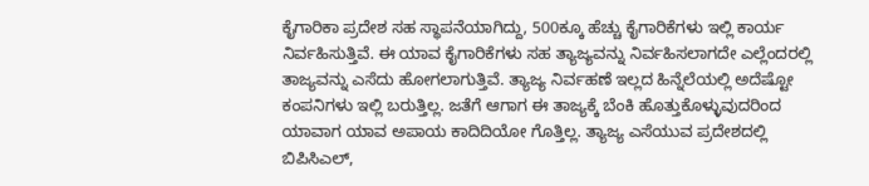ಕೈಗಾರಿಕಾ ಪ್ರದೇಶ ಸಹ ಸ್ಥಾಪನೆಯಾಗಿದ್ದು, 500ಕ್ಕೂ ಹೆಚ್ಚು ಕೈಗಾರಿಕೆಗಳು ಇಲ್ಲಿ ಕಾರ್ಯ ನಿರ್ವಹಿಸುತ್ತಿವೆ. ಈ ಯಾವ ಕೈಗಾರಿಕೆಗಳು ಸಹ ತ್ಯಾಜ್ಯವನ್ನು ನಿರ್ವಹಿಸಲಾಗದೇ ಎಲ್ಲೆಂದರಲ್ಲಿ ತಾಜ್ಯವನ್ನು ಎಸೆದು ಹೋಗಲಾಗುತ್ತಿವೆ. ತ್ಯಾಜ್ಯ ನಿರ್ವಹಣೆ ಇಲ್ಲದ ಹಿನ್ನೆಲೆಯಲ್ಲಿ ಅದೆಷ್ಟೋ ಕಂಪನಿಗಳು ಇಲ್ಲಿ ಬರುತ್ತಿಲ್ಲ. ಜತೆಗೆ ಆಗಾಗ ಈ ತಾಜ್ಯಕ್ಕೆ ಬೆಂಕಿ ಹೊತ್ತುಕೊಳ್ಳುವುದರಿಂದ ಯಾವಾಗ ಯಾವ ಅಪಾಯ ಕಾದಿದಿಯೋ ಗೊತ್ತಿಲ್ಲ. ತ್ಯಾಜ್ಯ ಎಸೆಯುವ ಪ್ರದೇಶದಲ್ಲಿ ಬಿಪಿಸಿಎಲ್,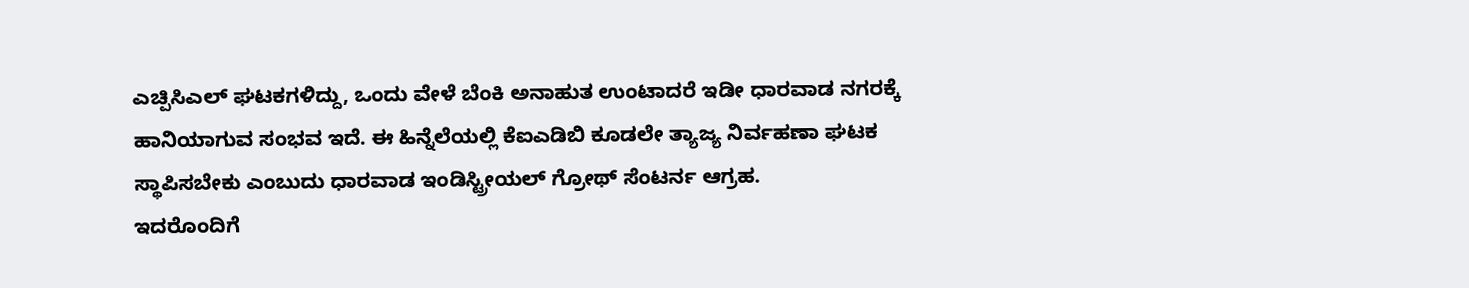ಎಚ್ಪಿಸಿಎಲ್ ಘಟಕಗಳಿದ್ದು, ಒಂದು ವೇಳೆ ಬೆಂಕಿ ಅನಾಹುತ ಉಂಟಾದರೆ ಇಡೀ ಧಾರವಾಡ ನಗರಕ್ಕೆ ಹಾನಿಯಾಗುವ ಸಂಭವ ಇದೆ. ಈ ಹಿನ್ನೆಲೆಯಲ್ಲಿ ಕೆಐಎಡಿಬಿ ಕೂಡಲೇ ತ್ಯಾಜ್ಯ ನಿರ್ವಹಣಾ ಘಟಕ ಸ್ಥಾಪಿಸಬೇಕು ಎಂಬುದು ಧಾರವಾಡ ಇಂಡಿಸ್ಟ್ರೀಯಲ್ ಗ್ರೋಥ್ ಸೆಂಟರ್ನ ಆಗ್ರಹ.
ಇದರೊಂದಿಗೆ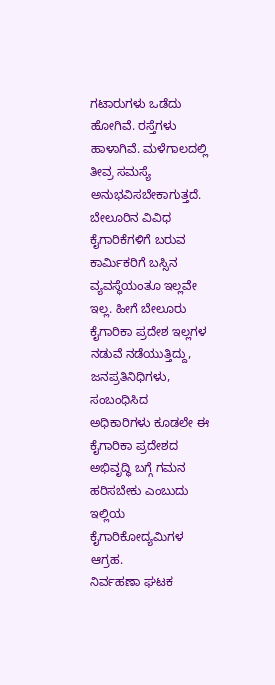ಗಟಾರುಗಳು ಒಡೆದು ಹೋಗಿವೆ. ರಸ್ತೆಗಳು ಹಾಳಾಗಿವೆ. ಮಳೆಗಾಲದಲ್ಲಿ ತೀವ್ರ ಸಮಸ್ಯೆ ಅನುಭವಿಸಬೇಕಾಗುತ್ತದೆ. ಬೇಲೂರಿನ ವಿವಿಧ ಕೈಗಾರಿಕೆಗಳಿಗೆ ಬರುವ ಕಾರ್ಮಿಕರಿಗೆ ಬಸ್ಸಿನ ವ್ಯವಸ್ಥೆಯಂತೂ ಇಲ್ಲವೇ ಇಲ್ಲ. ಹೀಗೆ ಬೇಲೂರು ಕೈಗಾರಿಕಾ ಪ್ರದೇಶ ಇಲ್ಲಗಳ ನಡುವೆ ನಡೆಯುತ್ತಿದ್ದು, ಜನಪ್ರತಿನಿಧಿಗಳು, ಸಂಬಂಧಿಸಿದ ಅಧಿಕಾರಿಗಳು ಕೂಡಲೇ ಈ ಕೈಗಾರಿಕಾ ಪ್ರದೇಶದ ಅಭಿವೃದ್ಧಿ ಬಗ್ಗೆ ಗಮನ ಹರಿಸಬೇಕು ಎಂಬುದು ಇಲ್ಲಿಯ ಕೈಗಾರಿಕೋದ್ಯಮಿಗಳ ಆಗ್ರಹ.
ನಿರ್ವಹಣಾ ಘಟಕ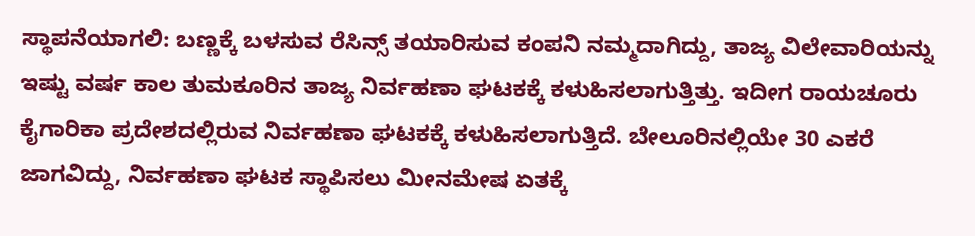ಸ್ಥಾಪನೆಯಾಗಲಿ: ಬಣ್ಣಕ್ಕೆ ಬಳಸುವ ರೆಸಿನ್ಸ್ ತಯಾರಿಸುವ ಕಂಪನಿ ನಮ್ಮದಾಗಿದ್ದು, ತಾಜ್ಯ ವಿಲೇವಾರಿಯನ್ನು ಇಷ್ಟು ವರ್ಷ ಕಾಲ ತುಮಕೂರಿನ ತಾಜ್ಯ ನಿರ್ವಹಣಾ ಘಟಕಕ್ಕೆ ಕಳುಹಿಸಲಾಗುತ್ತಿತ್ತು. ಇದೀಗ ರಾಯಚೂರು ಕೈಗಾರಿಕಾ ಪ್ರದೇಶದಲ್ಲಿರುವ ನಿರ್ವಹಣಾ ಘಟಕಕ್ಕೆ ಕಳುಹಿಸಲಾಗುತ್ತಿದೆ. ಬೇಲೂರಿನಲ್ಲಿಯೇ 30 ಎಕರೆ ಜಾಗವಿದ್ದು, ನಿರ್ವಹಣಾ ಘಟಕ ಸ್ಥಾಪಿಸಲು ಮೀನಮೇಷ ಏತಕ್ಕೆ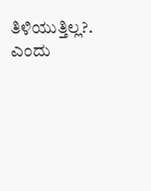ತಿಳಿಯುತ್ತಿಲ್ಲ?. ಎಂದು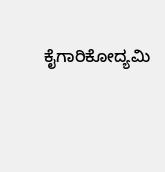ಕೈಗಾರಿಕೋದ್ಯಮಿ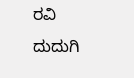ರವಿ ದುದುಗಿ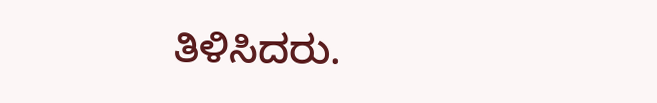ತಿಳಿಸಿದರು.